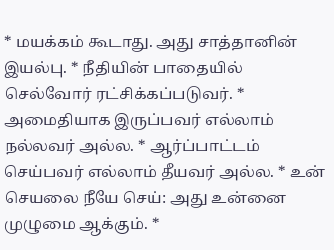* மயக்கம் கூடாது. அது சாத்தானின் இயல்பு. * நீதியின் பாதையில் செல்வோர் ரட்சிக்கப்படுவர். * அமைதியாக இருப்பவர் எல்லாம் நல்லவர் அல்ல. * ஆர்ப்பாட்டம் செய்பவர் எல்லாம் தீயவர் அல்ல. * உன் செயலை நீயே செய்: அது உன்னை முழுமை ஆக்கும். *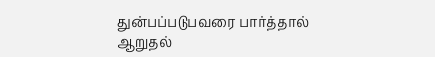துன்பப்படுபவரை பார்த்தால் ஆறுதல்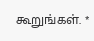கூறுங்கள். *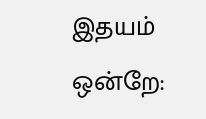இதயம் ஒன்றே: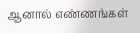ஆனால் எண்ணங்கள்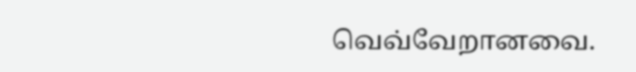வெவ்வேறானவை.